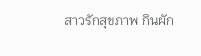สาวรักสุขภาพ กินผัก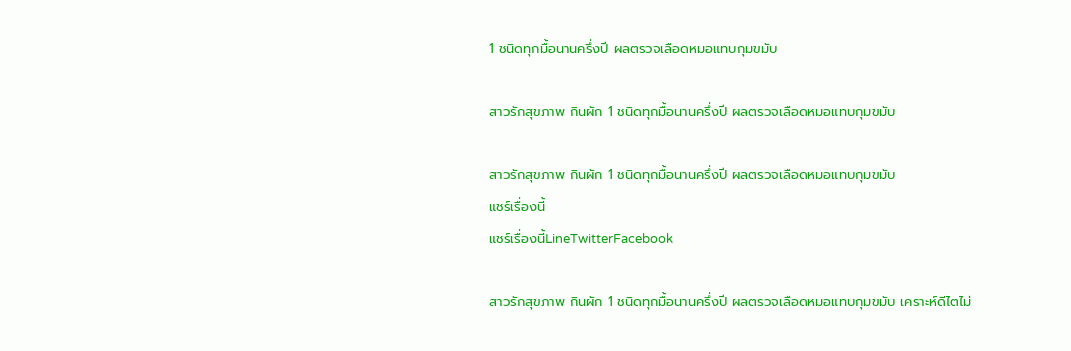1 ชนิดทุกมื้อนานครึ่งปี ผลตรวจเลือดหมอแทบกุมขมับ

สาวรักสุขภาพ กินผัก 1 ชนิดทุกมื้อนานครึ่งปี ผลตรวจเลือดหมอแทบกุมขมับ

สาวรักสุขภาพ กินผัก 1 ชนิดทุกมื้อนานครึ่งปี ผลตรวจเลือดหมอแทบกุมขมับ
แชร์เรื่องนี้
แชร์เรื่องนี้LineTwitterFacebook

สาวรักสุขภาพ กินผัก 1 ชนิดทุกมื้อนานครึ่งปี ผลตรวจเลือดหมอแทบกุมขมับ เคราะห์ดีไตไม่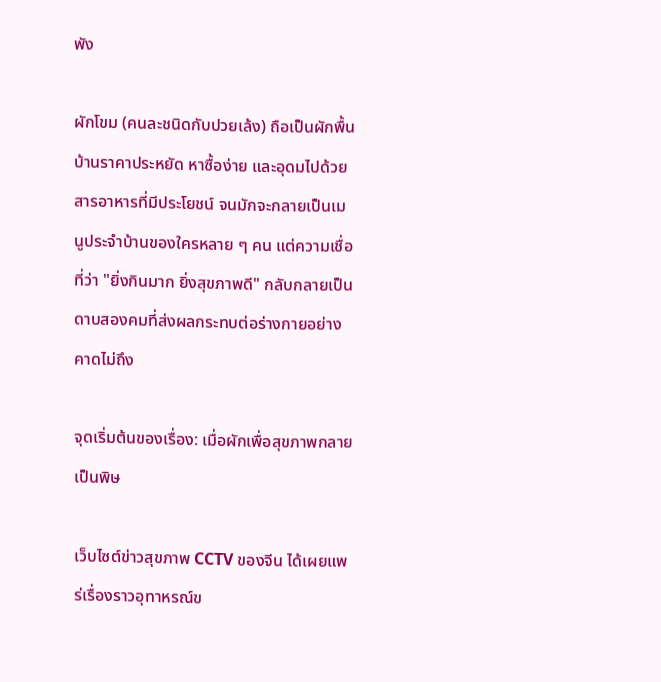พัง

ผักโขม (คนละชนิดกับปวยเล้ง) ถือเป็นผักพื้นบ้านราคาประหยัด หาซื้อง่าย และอุดมไปด้วยสารอาหารที่มีประโยชน์ จนมักจะกลายเป็นเมนูประจำบ้านของใครหลาย ๆ คน แต่ความเชื่อที่ว่า "ยิ่งกินมาก ยิ่งสุขภาพดี" กลับกลายเป็นดาบสองคมที่ส่งผลกระทบต่อร่างกายอย่างคาดไม่ถึง

จุดเริ่มต้นของเรื่อง: เมื่อผักเพื่อสุขภาพกลายเป็นพิษ

เว็บไซต์ข่าวสุขภาพ CCTV ของจีน ได้เผยแพร่เรื่องราวอุทาหรณ์ข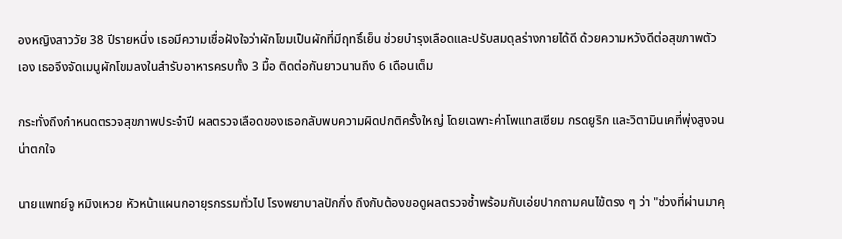องหญิงสาววัย 38 ปีรายหนึ่ง เธอมีความเชื่อฝังใจว่าผักโขมเป็นผักที่มีฤทธิ์เย็น ช่วยบำรุงเลือดและปรับสมดุลร่างกายได้ดี ด้วยความหวังดีต่อสุขภาพตัวเอง เธอจึงจัดเมนูผักโขมลงในสำรับอาหารครบทั้ง 3 มื้อ ติดต่อกันยาวนานถึง 6 เดือนเต็ม

กระทั่งถึงกำหนดตรวจสุขภาพประจำปี ผลตรวจเลือดของเธอกลับพบความผิดปกติครั้งใหญ่ โดยเฉพาะค่าโพแทสเซียม กรดยูริก และวิตามินเคที่พุ่งสูงจนน่าตกใจ

นายแพทย์จู หมิงเหวย หัวหน้าแผนกอายุรกรรมทั่วไป โรงพยาบาลปักกิ่ง ถึงกับต้องขอดูผลตรวจซ้ำพร้อมกับเอ่ยปากถามคนไข้ตรง ๆ ว่า "ช่วงที่ผ่านมาคุ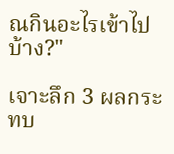ณกินอะไรเข้าไปบ้าง?"

เจาะลึก 3 ผลกระทบ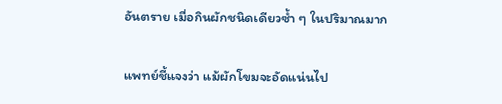อันตราย เมื่อกินผักชนิดเดียวซ้ำ ๆ ในปริมาณมาก

แพทย์ชี้แจงว่า แม้ผักโขมจะอัดแน่นไป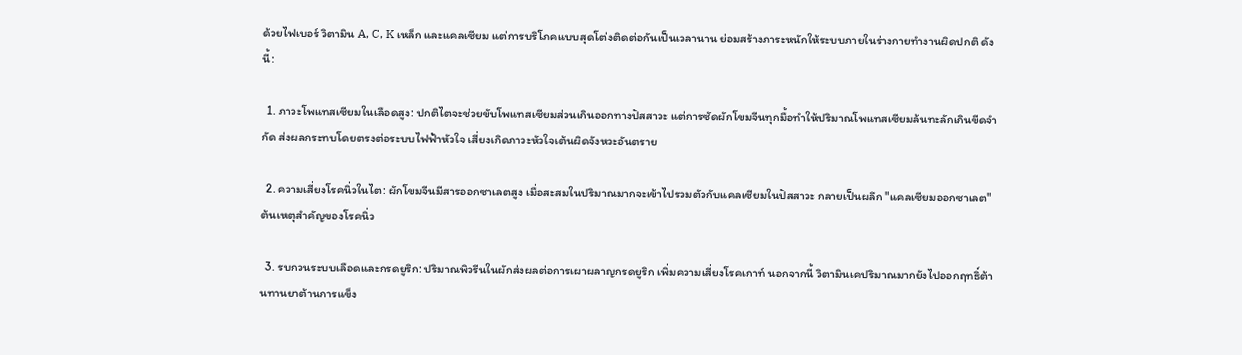ด้วยไฟเบอร์ วิตามิน A, C, K เหล็ก และแคลเซียม แต่การบริโภคแบบสุดโต่งติดต่อกันเป็นเวลานาน ย่อมสร้างภาระหนักให้ระบบภายในร่างกายทำงานผิดปกติ ดังนี้:

  1. ภาวะโพแทสเซียมในเลือดสูง: ปกติไตจะช่วยขับโพแทสเซียมส่วนเกินออกทางปัสสาวะ แต่การซัดผักโขมจีนทุกมื้อทำให้ปริมาณโพแทสเซียมล้นทะลักเกินขีดจำกัด ส่งผลกระทบโดยตรงต่อระบบไฟฟ้าหัวใจ เสี่ยงเกิดภาวะหัวใจเต้นผิดจังหวะอันตราย

  2. ความเสี่ยงโรคนิ่วในไต: ผักโขมจีนมีสารออกซาเลตสูง เมื่อสะสมในปริมาณมากจะเข้าไปรวมตัวกับแคลเซียมในปัสสาวะ กลายเป็นผลึก "แคลเซียมออกซาเลต" ต้นเหตุสำคัญของโรคนิ่ว

  3. รบกวนระบบเลือดและกรดยูริก: ปริมาณพิวรีนในผักส่งผลต่อการเผาผลาญกรดยูริก เพิ่มความเสี่ยงโรคเกาท์ นอกจากนี้ วิตามินเคปริมาณมากยังไปออกฤทธิ์ต้านทานยาต้านการแข็ง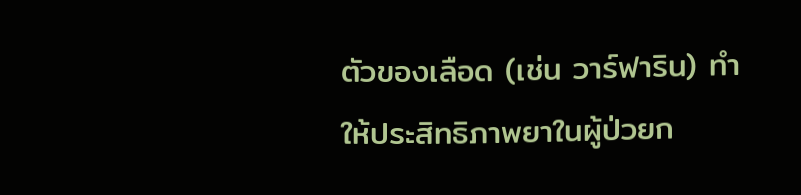ตัวของเลือด (เช่น วาร์ฟาริน) ทำให้ประสิทธิภาพยาในผู้ป่วยก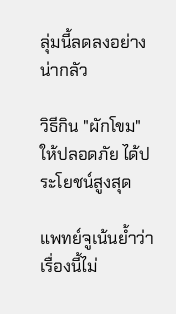ลุ่มนี้ลดลงอย่างน่ากลัว

วิธีกิน "ผักโขม" ให้ปลอดภัย ได้ประโยชน์สูงสุด

แพทย์จูเน้นย้ำว่าเรื่องนี้ไม่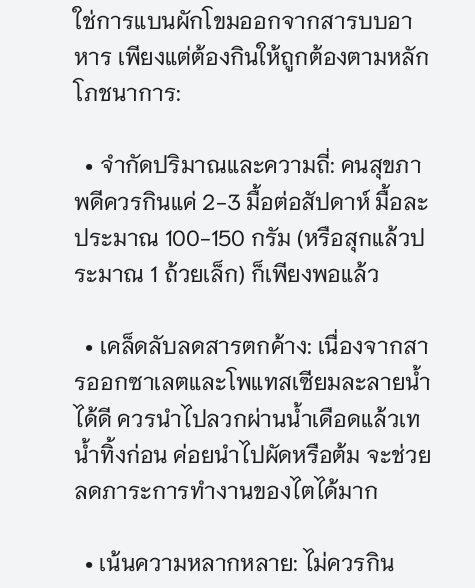ใช่การแบนผักโขมออกจากสารบบอาหาร เพียงแต่ต้องกินให้ถูกต้องตามหลักโภชนาการ:

  • จำกัดปริมาณและความถี่: คนสุขภาพดีควรกินแค่ 2-3 มื้อต่อสัปดาห์ มื้อละประมาณ 100-150 กรัม (หรือสุกแล้วประมาณ 1 ถ้วยเล็ก) ก็เพียงพอแล้ว

  • เคล็ดลับลดสารตกค้าง: เนื่องจากสารออกซาเลตและโพแทสเซียมละลายน้ำได้ดี ควรนำไปลวกผ่านน้ำเดือดแล้วเทน้ำทิ้งก่อน ค่อยนำไปผัดหรือต้ม จะช่วยลดภาระการทำงานของไตได้มาก

  • เน้นความหลากหลาย: ไม่ควรกิน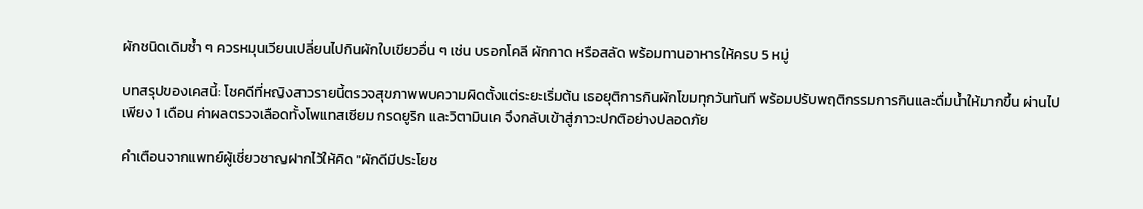ผักชนิดเดิมซ้ำ ๆ ควรหมุนเวียนเปลี่ยนไปกินผักใบเขียวอื่น ๆ เช่น บรอกโคลี ผักกาด หรือสลัด พร้อมทานอาหารให้ครบ 5 หมู่

บทสรุปของเคสนี้: โชคดีที่หญิงสาวรายนี้ตรวจสุขภาพพบความผิดตั้งแต่ระยะเริ่มต้น เธอยุติการกินผักโขมทุกวันทันที พร้อมปรับพฤติกรรมการกินและดื่มน้ำให้มากขึ้น ผ่านไปเพียง 1 เดือน ค่าผลตรวจเลือดทั้งโพแทสเซียม กรดยูริก และวิตามินเค จึงกลับเข้าสู่ภาวะปกติอย่างปลอดภัย

คำเตือนจากแพทย์ผู้เชี่ยวชาญฝากไว้ให้คิด "ผักดีมีประโยช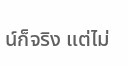น์ก็จริง แต่ไม่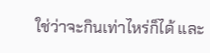ใช่ว่าจะกินเท่าไหร่ก็ได้ และ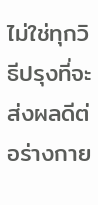ไม่ใช่ทุกวิธีปรุงที่จะส่งผลดีต่อร่างกาย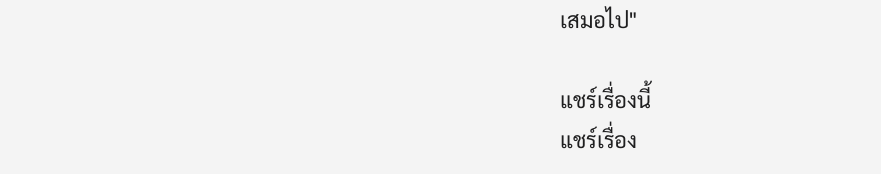เสมอไป"

แชร์เรื่องนี้
แชร์เรื่อง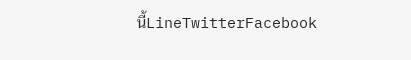นี้LineTwitterFacebook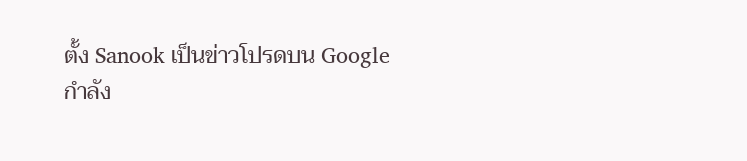ตั้ง Sanook เป็นข่าวโปรดบน Google
กำลัง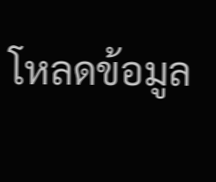โหลดข้อมูล